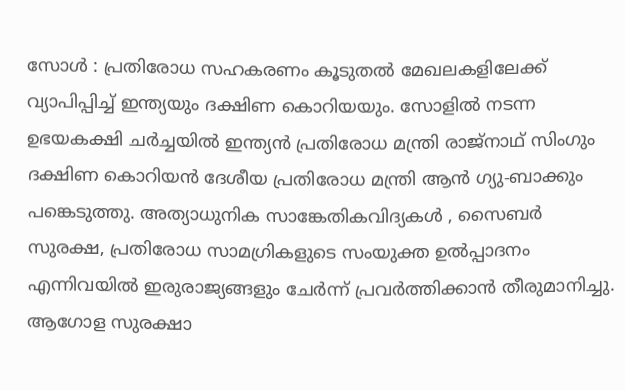സോൾ : പ്രതിരോധ സഹകരണം കൂടുതൽ മേഖലകളിലേക്ക് വ്യാപിപ്പിച്ച് ഇന്ത്യയും ദക്ഷിണ കൊറിയയും. സോളിൽ നടന്ന ഉഭയകക്ഷി ചർച്ചയിൽ ഇന്ത്യൻ പ്രതിരോധ മന്ത്രി രാജ്നാഥ് സിംഗും ദക്ഷിണ കൊറിയൻ ദേശീയ പ്രതിരോധ മന്ത്രി ആൻ ഗ്യു-ബാക്കും പങ്കെടുത്തു. അത്യാധുനിക സാങ്കേതികവിദ്യകൾ , സൈബർ സുരക്ഷ, പ്രതിരോധ സാമഗ്രികളുടെ സംയുക്ത ഉൽപ്പാദനം എന്നിവയിൽ ഇരുരാജ്യങ്ങളും ചേർന്ന് പ്രവർത്തിക്കാൻ തീരുമാനിച്ചു. ആഗോള സുരക്ഷാ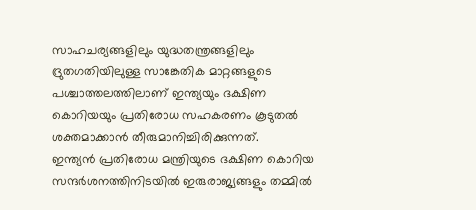സാഹചര്യങ്ങളിലും യുദ്ധതന്ത്രങ്ങളിലും ദ്രുതഗതിയിലുള്ള സാങ്കേതിക മാറ്റങ്ങളുടെ പശ്ചാത്തലത്തിലാണ് ഇന്ത്യയും ദക്ഷിണ കൊറിയയും പ്രതിരോധ സഹകരണം കൂടുതൽ ശക്തമാക്കാൻ തീരുമാനിച്ചിരിക്കുന്നത്.
ഇന്ത്യൻ പ്രതിരോധ മന്ത്രിയുടെ ദക്ഷിണ കൊറിയ സന്ദർശനത്തിനിടയിൽ ഇരുരാജ്യങ്ങളും തമ്മിൽ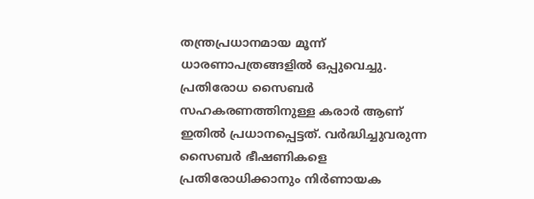തന്ത്രപ്രധാനമായ മൂന്ന് ധാരണാപത്രങ്ങളിൽ ഒപ്പുവെച്ചു. പ്രതിരോധ സൈബർ സഹകരണത്തിനുള്ള കരാർ ആണ് ഇതിൽ പ്രധാനപ്പെട്ടത്. വർദ്ധിച്ചുവരുന്ന സൈബർ ഭീഷണികളെ പ്രതിരോധിക്കാനും നിർണായക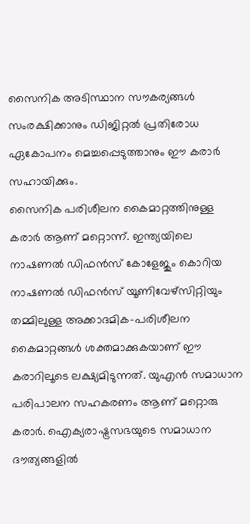സൈനിക അടിസ്ഥാന സൗകര്യങ്ങൾ സംരക്ഷിക്കാനും ഡിജിറ്റൽ പ്രതിരോധ ഏകോപനം മെച്ചപ്പെടുത്താനും ഈ കരാർ സഹായിക്കും.
സൈനിക പരിശീലന കൈമാറ്റത്തിനുള്ള കരാർ ആണ് മറ്റൊന്ന്. ഇന്ത്യയിലെ നാഷണൽ ഡിഫൻസ് കോളേജും കൊറിയ നാഷണൽ ഡിഫൻസ് യൂണിവേഴ്സിറ്റിയും തമ്മിലുള്ള അക്കാദമിക-പരിശീലന കൈമാറ്റങ്ങൾ ശക്തമാക്കുകയാണ് ഈ കരാറിലൂടെ ലക്ഷ്യമിടുന്നത്. യുഎൻ സമാധാന പരിപാലന സഹകരണം ആണ് മറ്റൊരു കരാർ. ഐക്യരാഷ്ട്രസഭയുടെ സമാധാന ദൗത്യങ്ങളിൽ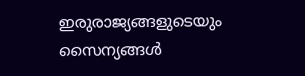ഇരുരാജ്യങ്ങളുടെയും സൈന്യങ്ങൾ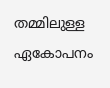തമ്മിലുള്ള ഏകോപനം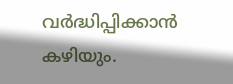വർദ്ധിപ്പിക്കാൻ കഴിയും.